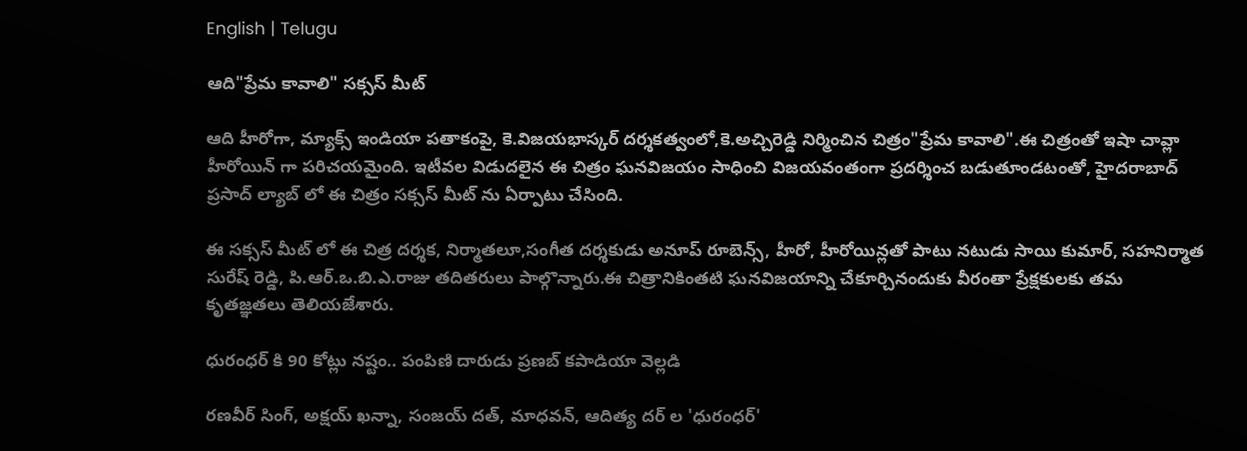English | Telugu

ఆది"ప్రేమ కావాలి" సక్సస్ మీట్

ఆది హీరోగా, మ్యాక్స్ ఇండియా పతాకంపై, కె.విజయభాస్కర్ దర్శకత్వంలో,కె.అచ్చిరెడ్డి నిర్మించిన చిత్రం"ప్రేమ కావాలి".ఈ చిత్రంతో ఇషా చావ్లా హీరోయిన్ గా పరిచయమైంది. ఇటీవల విడుదలైన ఈ చిత్రం ఘనవిజయం సాధించి విజయవంతంగా ప్రదర్శించ బడుతూండటంతో, హైదరాబాద్ ప్రసాద్ ల్యాబ్ లో ఈ చిత్రం సక్సస్ మీట్ ను ఏర్పాటు చేసింది.

ఈ సక్సస్ మీట్ లో ఈ చిత్ర దర్శక, నిర్మాతలూ,సంగీత దర్శకుడు అనూప్ రూబెన్స్, హీరో, హీరోయిన్లతో పాటు నటుడు సాయి కుమార్, సహనిర్మాత సురేష్ రెడ్డి, పి.ఆర్.ఒ.బి.ఎ.రాజు తదితరులు పాల్గొన్నారు.ఈ చిత్రానికింతటి ఘనవిజయాన్ని చేకూర్చినందుకు వీరంతా ప్రేక్షకులకు తమ కృతజ్ఞతలు తెలియజేశారు.

ధురంధర్ కి 90 కోట్లు నష్టం.. పంపిణి దారుడు ప్రణబ్ కపాడియా వెల్లడి

రణవీర్ సింగ్, అక్షయ్ ఖన్నా, సంజయ్ దత్, మాధవన్, ఆదిత్య దర్ ల 'ధురంధర్'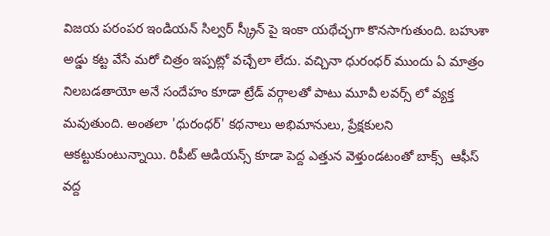విజయ పరంపర ఇండియన్ సిల్వర్ స్క్రీన్ పై ఇంకా యథేచ్ఛగా కొనసాగుతుంది. బహుశా అడ్డు కట్ట వేసే మరో చిత్రం ఇప్పట్లో వచ్చేలా లేదు. వచ్చినా ధురంధర్ ముందు ఏ మాత్రం నిలబడతాయో అనే సందేహం కూడా ట్రేడ్ వర్గాలతో పాటు మూవీ లవర్స్ లో వ్యక్త మవుతుంది. అంతలా 'ధురంధర్' కథనాలు అభిమానులు, ప్రేక్షకులని ఆకట్టుకుంటున్నాయి. రిపీట్ ఆడియన్స్ కూడా పెద్ద ఎత్తున వెళ్తుండటంతో బాక్స్  ఆఫీస్ వద్ద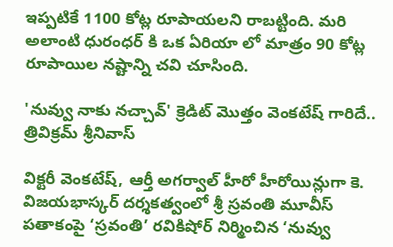ఇప్పటికే 1100 కోట్ల రూపాయలని రాబట్టింది. మరి అలాంటి ధురంధర్ కి ఒక ఏరియా లో మాత్రం 90 కోట్ల రూపాయిల నష్టాన్ని చవి చూసింది.

'నువ్వు నాకు నచ్చావ్' క్రెడిట్ మొత్తం వెంకటేష్ గారిదే.. త్రివిక్రమ్ శ్రీనివాస్

విక్టరీ వెంకటేష్, ఆర్తీ అగర్వాల్ హీరో హీరోయిన్లుగా కె. విజయభాస్కర్ దర్శకత్వంలో శ్రీ స్రవంతి మూవీస్ పతాకంపై ‘స్రవంతి’ రవికిషోర్ నిర్మించిన ‘నువ్వు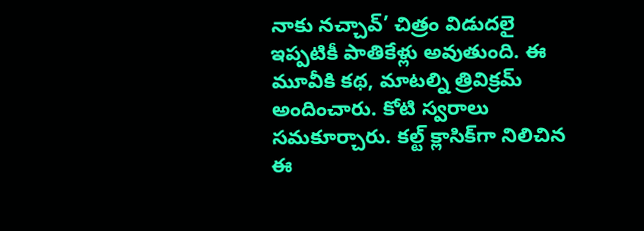నాకు నచ్చావ్’ చిత్రం విడుదలై ఇప్పటికీ పాతికేళ్లు అవుతుంది. ఈ మూవీకి కథ, మాటల్ని త్రివిక్రమ్ అందించారు. కోటి స్వరాలు సమకూర్చారు. కల్ట్ క్లాసిక్‌గా నిలిచిన ఈ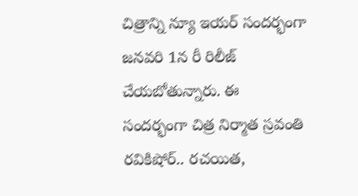చిత్రాన్ని న్యూ ఇయర్ సందర్భంగా జనవరి 1న రీ రిలీజ్ చేయబోతున్నారు. ఈ సందర్భంగా చిత్ర నిర్మాత స్రవంతి రవికిషోర్.. రచయిత,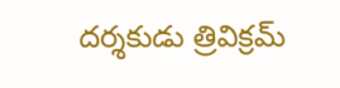దర్శకుడు త్రివిక్రమ్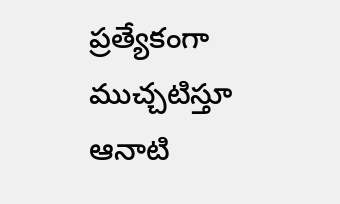ప్రత్యేకంగా ముచ్చటిస్తూ ఆనాటి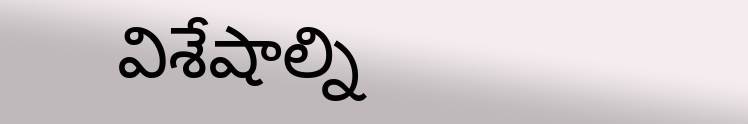విశేషాల్ని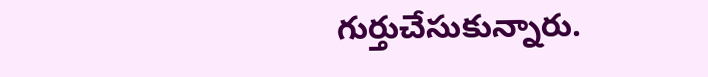గుర్తుచేసుకున్నారు.